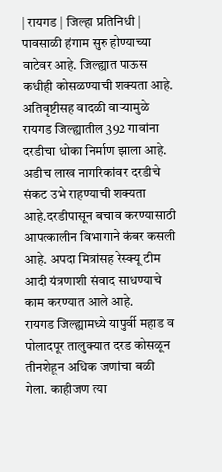| रायगड | जिल्हा प्रतिनिधी |
पावसाळी हंगाम सुरु होण्याच्या वाटेवर आहे. जिल्ह्यात पाऊस कधीही कोसळण्याची शक्यता आहे. अतिवृष्टीसह वादळी वाऱ्यामुळे रायगड जिल्ह्यातील 392 गावांना दरडीचा धोका निर्माण झाला आहे. अडीच लाख नागरिकांवर दरडीचे संकट उभे राहण्याची शक्यता आहे.दरडीपासून बचाव करण्यासाठी आपत्कालीन विभागाने कंबर कसली आहे. अपदा मित्रांसह रेस्क्यू टीम आदी यंत्रणाशी संवाद साधण्याचे काम करण्यात आले आहे.
रायगड जिल्ह्यामध्ये यापुर्वी महाड व पोलादपूर तालुक्यात दरड कोसळून तीनशेहून अधिक जणांचा बळी गेला. काहीजण त्या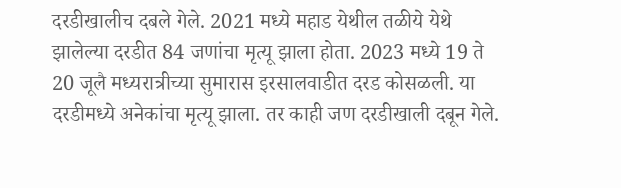दरडीखालीच दबले गेले. 2021 मध्ये महाड येथील तळीये येथे झालेल्या दरडीत 84 जणांचा मृत्यू झाला होता. 2023 मध्ये 19 ते 20 जूलै मध्यरात्रीच्या सुमारास इरसालवाडीत दरड कोसळली. या दरडीमध्ये अनेकांचा मृत्यू झाला. तर काही जण दरडीखाली दबून गेले.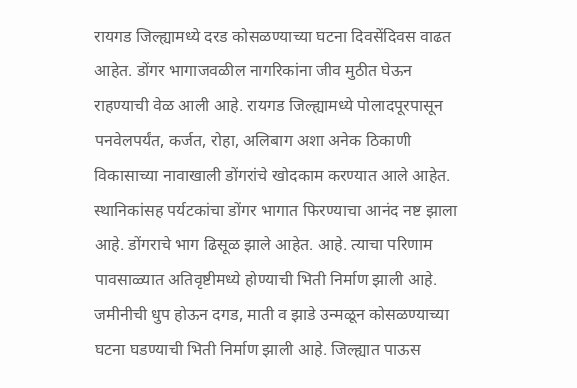रायगड जिल्ह्यामध्ये दरड कोसळण्याच्या घटना दिवसेंदिवस वाढत आहेत. डोंगर भागाजवळील नागरिकांना जीव मुठीत घेऊन राहण्याची वेळ आली आहे. रायगड जिल्ह्यामध्ये पोलादपूरपासून पनवेलपर्यंत, कर्जत, रोहा, अलिबाग अशा अनेक ठिकाणी विकासाच्या नावाखाली डोंगरांचे खोदकाम करण्यात आले आहेत. स्थानिकांसह पर्यटकांचा डोंगर भागात फिरण्याचा आनंद नष्ट झाला आहे. डोंगराचे भाग ढिसूळ झाले आहेत. आहे. त्याचा परिणाम पावसाळ्यात अतिवृष्टीमध्ये होण्याची भिती निर्माण झाली आहे.
जमीनीची धुप होऊन दगड, माती व झाडे उन्मळून कोसळण्याच्या घटना घडण्याची भिती निर्माण झाली आहे. जिल्ह्यात पाऊस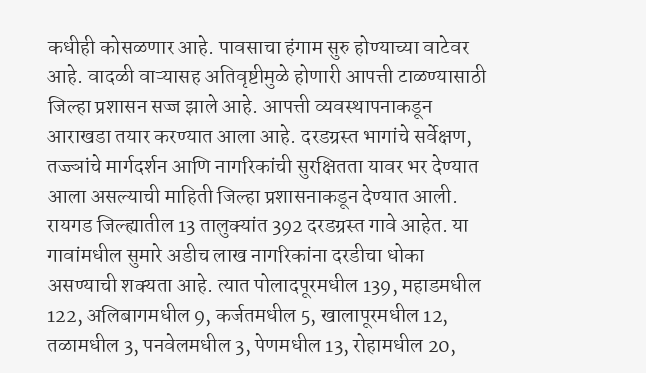कधीही कोसळणार आहे. पावसाचा हंगाम सुरु होण्याच्या वाटेवर आहे. वादळी वाऱ्यासह अतिवृष्टीमुळे होणारी आपत्ती टाळण्यासाठी जिल्हा प्रशासन सज्ज झाले आहे. आपत्ती व्यवस्थापनाकडून आराखडा तयार करण्यात आला आहे. दरडग्रस्त भागांचे सर्वेक्षण, तज्ज्ञांचे मार्गदर्शन आणि नागरिकांची सुरक्षितता यावर भर देण्यात आला असल्याची माहिती जिल्हा प्रशासनाकडून देण्यात आली. रायगड जिल्ह्यातील 13 तालुक्यांत 392 दरडग्रस्त गावे आहेत. या गावांमधील सुमारे अडीच लाख नागरिकांना दरडीचा धोका असण्याची शक्यता आहे. त्यात पोलादपूरमधील 139, महाडमधील 122, अलिबागमधील 9, कर्जतमधील 5, खालापूरमधील 12, तळामधील 3, पनवेलमधील 3, पेणमधील 13, रोहामधील 20,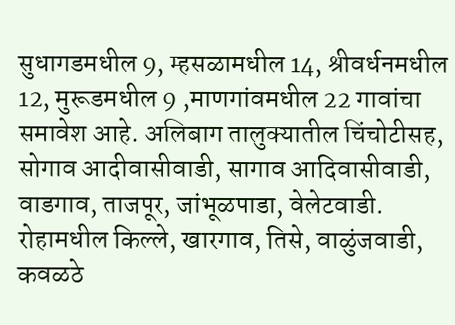सुधागडमधील 9, म्हसळामधील 14, श्रीवर्धनमधील 12, मुरूडमधील 9 ,माणगांवमधील 22 गावांचा समावेश आहे. अलिबाग तालुक्यातील चिंचोटीसह, सोगाव आदीवासीवाडी, सागाव आदिवासीवाडी, वाडगाव, ताजपूर, जांभूळपाडा, वेलेटवाडी. रोहामधील किल्ले, खारगाव, तिसे, वाळुंजवाडी, कवळठे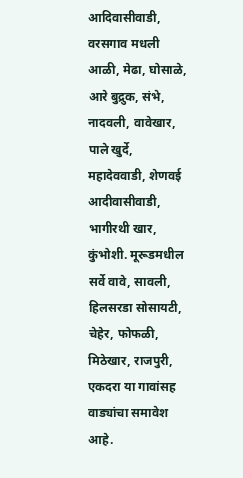आदिवासीवाडी, वरसगाव मधली आळी, मेढा, घोसाळे, आरे बुद्रुक, संभे, नादवली, वावेखार, पाले खुर्दे, महादेववाडी, शेणवई आदीवासीवाडी, भागीरथी खार, कुंभोशी. मूरूडमधील सर्वे वावे, सावली, हिलसरडा सोसायटी, चेहेर, फोफळी, मिठेखार, राजपुरी, एकदरा या गावांसह वाड्यांचा समावेश आहे.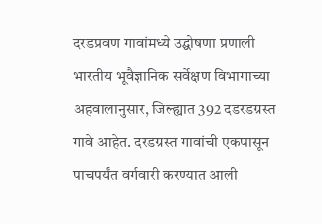दरडप्रवण गावांमध्ये उद्घोषणा प्रणाली
भारतीय भूवैज्ञानिक सर्वेक्षण विभागाच्या अहवालानुसार, जिल्ह्यात 392 दडरडग्रस्त गावे आहेत. दरडग्रस्त गावांची एकपासून पाचपर्यंत वर्गवारी करण्यात आली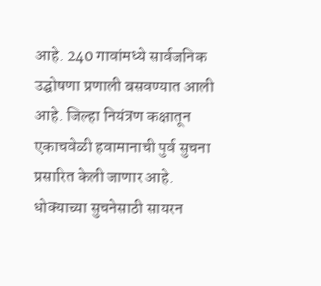आहे. 240 गावांमध्ये सार्वजनिक उद्घोषणा प्रणाली बसवण्यात आली आहे. जिल्हा नियंत्रण कक्षातून एकाचवेळी हवामानाची पुर्व सुचना प्रसारित केली जाणार आहे. धोक्याच्या सुचनेसाठी सायरन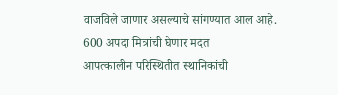वाजविले जाणार असल्याचे सांगण्यात आल आहे.
600 अपदा मित्रांची घेणार मदत
आपत्कालीन परिस्थितीत स्थानिकांची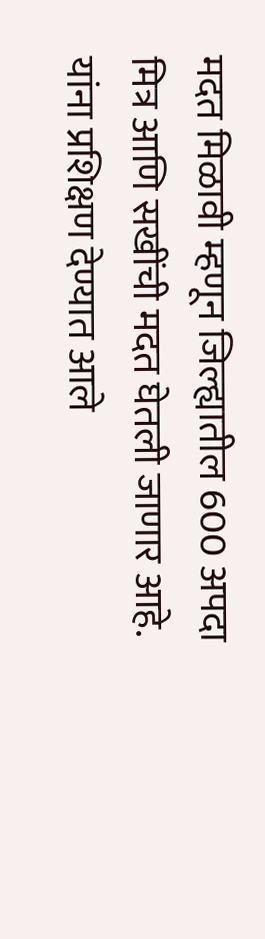मदत मिळावी म्हणून जिल्ह्यातील 600 अपदा मित्र आणि सखींची मदत घेतली जाणार आहे. यांना प्रशिक्षण देण्यात आले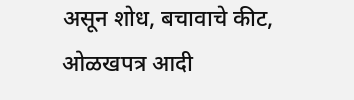असून शोध, बचावाचे कीट, ओळखपत्र आदी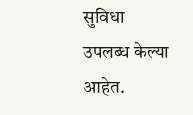सुविधा उपलब्ध केल्या आहेत.